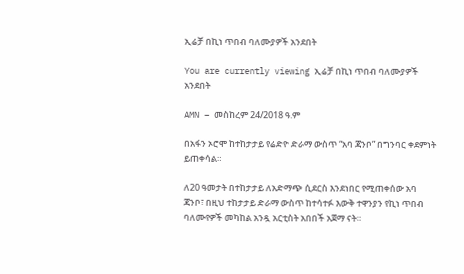ኢሬቻ በኪነ ጥበብ ባለሙያዎች አንደበት

You are currently viewing ኢሬቻ በኪነ ጥበብ ባለሙያዎች አንደበት

AMN – መስከረም 24/2018 ዓ.ም

በአፋን ኦሮሞ ከተከታታይ የሬድዮ ድራማ ውስጥ “አባ ጃንቦ” በግንባር ቀደምነት ይጠቀሳል።

ለ20 ዓመታት በተከታታይ ለአድማጭ ሲደርስ እንደነበር የሚጠቀሰው አባ ጃንቦ፣ በዚህ ተከታታይ ድራማ ውስጥ ከተሳተፉ እውቅ ተዋንያን የኪነ ጥበብ ባለሙየዎች መካከል አንዷ አርቲስት አበበች አጀማ ናት።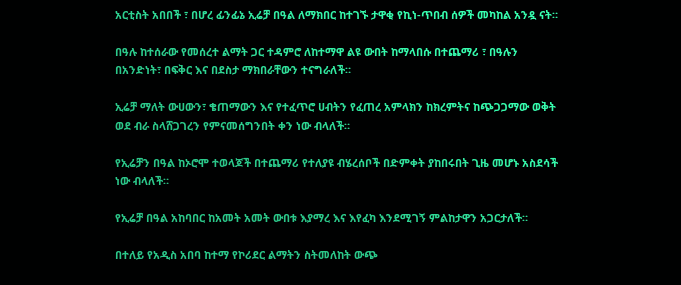አርቲስት አበበች ፣ በሆረ ፊንፊኔ ኢሬቻ በዓል ለማክበር ከተገኙ ታዋቂ የኪነ-ጥበብ ሰዎች መካከል አንዷ ናት።

በዓሉ ከተሰራው የመሰረተ ልማት ጋር ተዳምሮ ለከተማዋ ልዩ ውበት ከማላበሱ በተጨማሪ ፣ በዓሉን በአንድነት፣ በፍቅር እና በደስታ ማክበራቸውን ተናግራለች።

ኢሬቻ ማለት ውሀውን፣ ቄጠማውን እና የተፈጥሮ ሀብትን የፈጠረ አምላክን ከክረምትና ከጭጋጋማው ወቅት ወደ ብራ ስላሸጋገረን የምናመሰግንበት ቀን ነው ብላለች።

የኢሬቻን በዓል ከኦሮሞ ተወላጆች በተጨማሪ የተለያዩ ብሄረሰቦች በድምቀት ያከበሩበት ጊዜ መሆኑ አስደሳች ነው ብላለች።

የኢሬቻ በዓል አከባበር ከአመት አመት ውበቱ እያማረ እና እየፈካ እንደሚገኝ ምልከታዋን አጋርታለች።

በተለይ የአዲስ አበባ ከተማ የኮሪደር ልማትን ስትመለከት ውጭ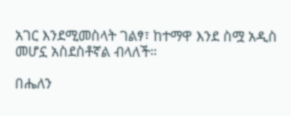አገር እንደሚመስላት ገልፃ፣ ከተማዋ እንደ ስሟ አዲስ መሆኗ አስደስቶኛል ብላለች።

በሔለን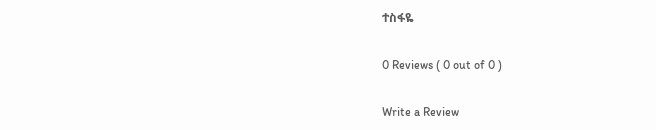ተስፋዬ

0 Reviews ( 0 out of 0 )

Write a Review